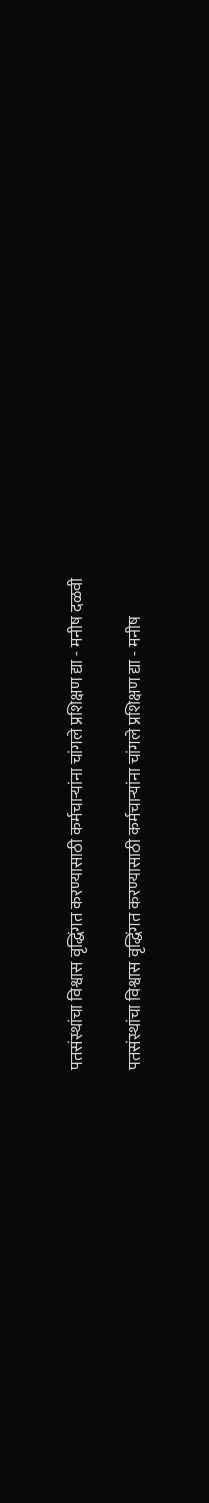पतसंस्थांचा विश्वास वृद्धिंगत करण्यासाठी कर्मचाऱ्यांना चांगले प्रशिक्षण द्या - मनीष दळवी

पतसंस्थांचा विश्वास वृद्धिंगत करण्यासाठी कर्मचाऱ्यांना चांगले प्रशिक्षण द्या - मनीष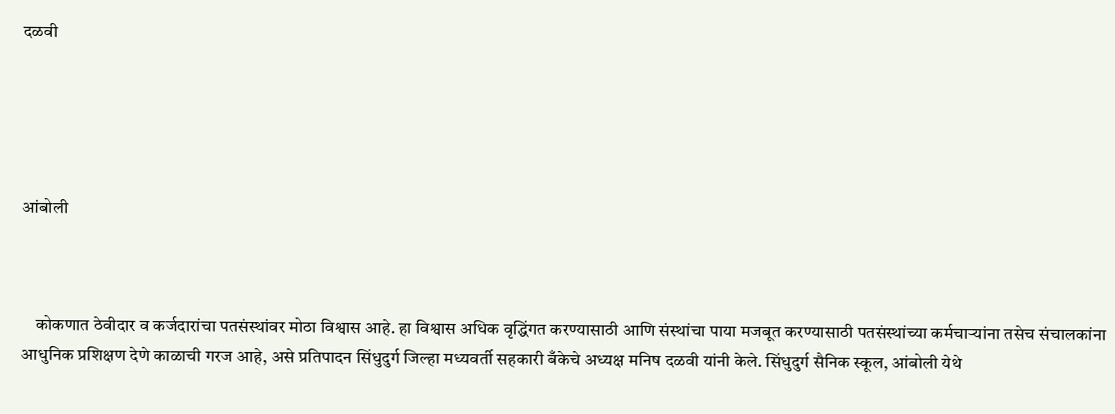दळवी





आंबोली



    कोकणात ठेवीदार व कर्जदारांचा पतसंस्थांवर मोठा विश्वास आहे. हा विश्वास अधिक वृद्धिंगत करण्यासाठी आणि संस्थांचा पाया मजबूत करण्यासाठी पतसंस्थांच्या कर्मचाऱ्यांना तसेच संचालकांना आधुनिक प्रशिक्षण देणे काळाची गरज आहे, असे प्रतिपादन सिंधुदुर्ग जिल्हा मध्यवर्ती सहकारी बँकेचे अध्यक्ष मनिष दळवी यांनी केले. सिंधुदुर्ग सैनिक स्कूल, आंबोली येथे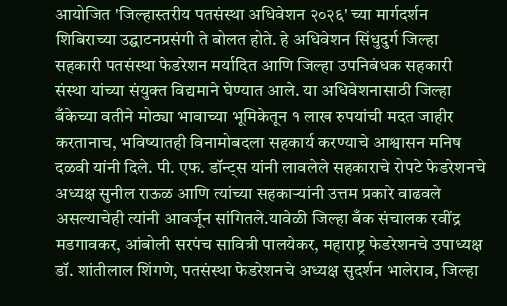आयोजित 'जिल्हास्तरीय पतसंस्था अधिवेशन २०२६' च्या मार्गदर्शन शिबिराच्या उद्घाटनप्रसंगी ते बोलत होते. हे अधिवेशन सिंधुदुर्ग जिल्हा सहकारी पतसंस्था फेडरेशन मर्यादित आणि जिल्हा उपनिबंधक सहकारी संस्था यांच्या संयुक्त विद्यमाने घेण्यात आले. या अधिवेशनासाठी जिल्हा बँकेच्या वतीने मोठ्या भावाच्या भूमिकेतून १ लाख रुपयांची मदत जाहीर करतानाच, भविष्यातही विनामोबदला सहकार्य करण्याचे आश्वासन मनिष दळवी यांनी दिले. पी. एफ. डॉन्ट्स यांनी लावलेले सहकाराचे रोपटे फेडरेशनचे अध्यक्ष सुनील राऊळ आणि त्यांच्या सहकाऱ्यांनी उत्तम प्रकारे वाढवले असल्याचेही त्यांनी आवर्जून सांगितले.यावेळी जिल्हा बँक संचालक रवींद्र मडगावकर, आंबोली सरपंच सावित्री पालयेकर, महाराष्ट्र फेडरेशनचे उपाध्यक्ष डॉ. शांतीलाल शिंगणे, पतसंस्था फेडरेशनचे अध्यक्ष सुदर्शन भालेराव, जिल्हा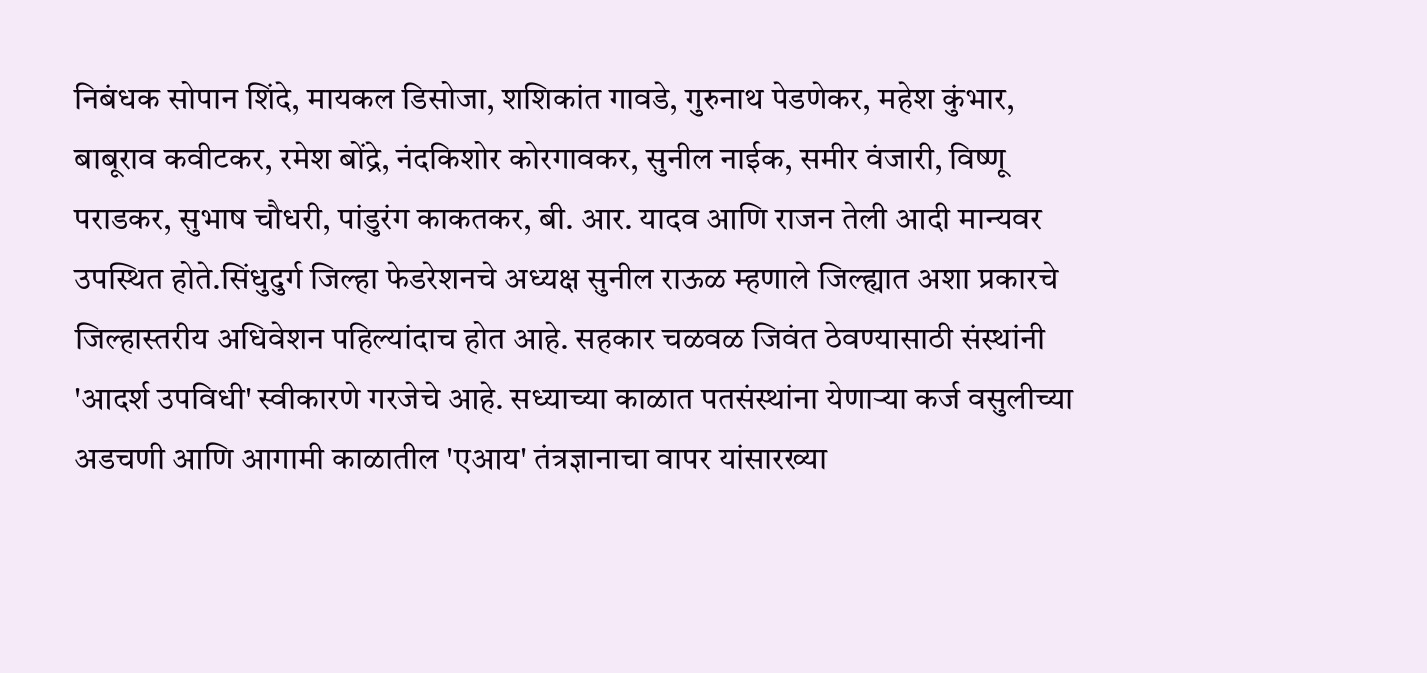निबंधक सोपान शिंदे, मायकल डिसोजा, शशिकांत गावडे, गुरुनाथ पेडणेकर, महेश कुंभार, बाबूराव कवीटकर, रमेश बोंद्रे, नंदकिशोर कोरगावकर, सुनील नाईक, समीर वंजारी, विष्णू पराडकर, सुभाष चौधरी, पांडुरंग काकतकर, बी. आर. यादव आणि राजन तेली आदी मान्यवर उपस्थित होते.सिंधुदुर्ग जिल्हा फेडरेशनचे अध्यक्ष सुनील राऊळ म्हणाले जिल्ह्यात अशा प्रकारचे जिल्हास्तरीय अधिवेशन पहिल्यांदाच होत आहे. सहकार चळवळ जिवंत ठेवण्यासाठी संस्थांनी 'आदर्श उपविधी' स्वीकारणे गरजेचे आहे. सध्याच्या काळात पतसंस्थांना येणाऱ्या कर्ज वसुलीच्या अडचणी आणि आगामी काळातील 'एआय' तंत्रज्ञानाचा वापर यांसारख्या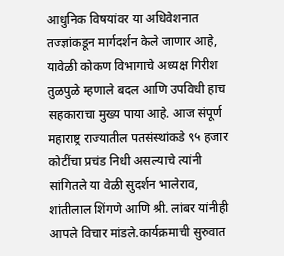आधुनिक विषयांवर या अधिवेशनात तज्ज्ञांकडून मार्गदर्शन केले जाणार आहे, यावेळी कोकण विभागाचे अध्यक्ष गिरीश तुळपुळे म्हणाले बदल आणि उपविधी हाच सहकाराचा मुख्य पाया आहे. आज संपूर्ण महाराष्ट्र राज्यातील पतसंस्थांकडे ९५ हजार कोटींचा प्रचंड निधी असल्याचे त्यांनी सांगितले या वेळी सुदर्शन भालेराव, शांतीलाल शिंगणे आणि श्री. लांबर यांनीही आपले विचार मांडले.कार्यक्रमाची सुरुवात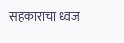सहकाराचा ध्वज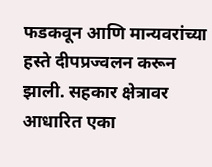फडकवून आणि मान्यवरांच्या हस्ते दीपप्रज्वलन करून झाली. सहकार क्षेत्रावर आधारित एका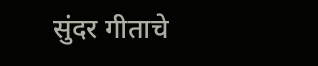सुंदर गीताचे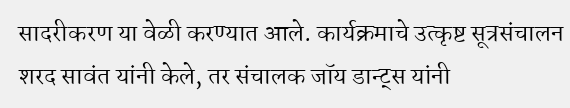सादरीकरण या वेळी करण्यात आले. कार्यक्रमाचे उत्कृष्ट सूत्रसंचालन शरद सावंत यांनी केले, तर संचालक जॉय डान्ट्स यांनी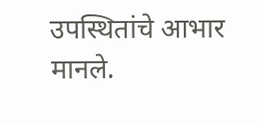उपस्थितांचे आभार मानले.